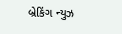બ્રેકિંગ ન્યુઝ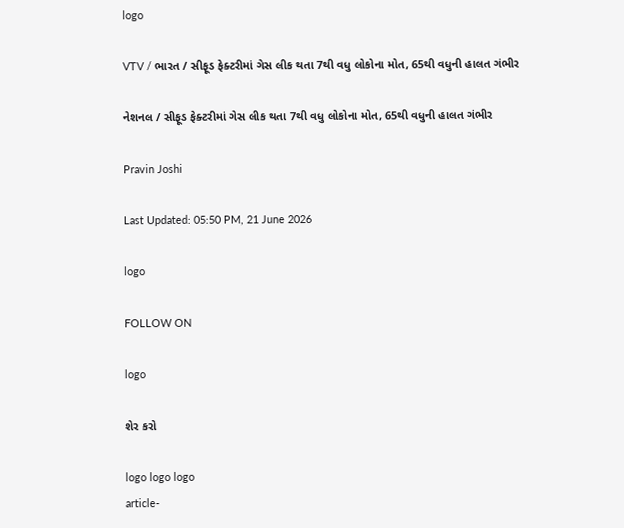logo

VTV / ભારત / સીફૂડ ફેક્ટરીમાં ગેસ લીક થતા 7થી વધુ લોકોના મોત, 65થી વધુની હાલત ગંભીર

નેશનલ / સીફૂડ ફેક્ટરીમાં ગેસ લીક થતા 7થી વધુ લોકોના મોત, 65થી વધુની હાલત ગંભીર

Pravin Joshi

Last Updated: 05:50 PM, 21 June 2026

logo

FOLLOW ON

logo

શેર કરો

logo logo logo
article-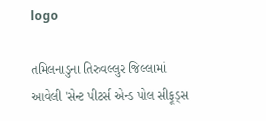logo

તમિલનાડુના તિરુવલ્લુર જિલ્લામાં આવેલી 'સેન્ટ પીટર્સ એન્ડ પોલ સીફૂડ્સ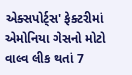એક્સપોર્ટ્સ' ફેક્ટરીમાં એમોનિયા ગેસનો મોટો વાલ્વ લીક થતાં 7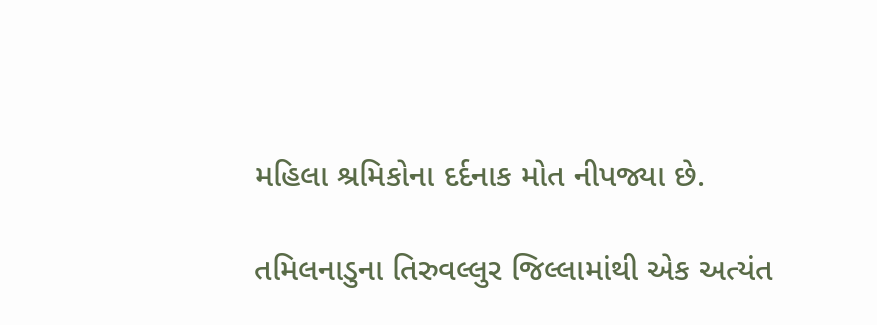મહિલા શ્રમિકોના દર્દનાક મોત નીપજ્યા છે.

તમિલનાડુના તિરુવલ્લુર જિલ્લામાંથી એક અત્યંત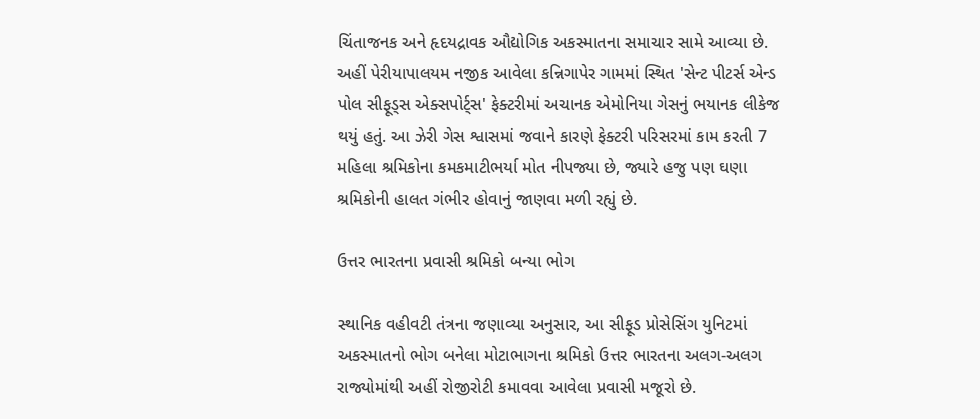ચિંતાજનક અને હૃદયદ્રાવક ઔદ્યોગિક અકસ્માતના સમાચાર સામે આવ્યા છે. અહીં પેરીયાપાલયમ નજીક આવેલા કન્નિગાપેર ગામમાં સ્થિત 'સેન્ટ પીટર્સ એન્ડ પોલ સીફૂડ્સ એક્સપોર્ટ્સ' ફેક્ટરીમાં અચાનક એમોનિયા ગેસનું ભયાનક લીકેજ થયું હતું. આ ઝેરી ગેસ શ્વાસમાં જવાને કારણે ફેક્ટરી પરિસરમાં કામ કરતી 7 મહિલા શ્રમિકોના કમકમાટીભર્યા મોત નીપજ્યા છે, જ્યારે હજુ પણ ઘણા શ્રમિકોની હાલત ગંભીર હોવાનું જાણવા મળી રહ્યું છે.

ઉત્તર ભારતના પ્રવાસી શ્રમિકો બન્યા ભોગ

સ્થાનિક વહીવટી તંત્રના જણાવ્યા અનુસાર, આ સીફૂડ પ્રોસેસિંગ યુનિટમાં અકસ્માતનો ભોગ બનેલા મોટાભાગના શ્રમિકો ઉત્તર ભારતના અલગ-અલગ રાજ્યોમાંથી અહીં રોજીરોટી કમાવવા આવેલા પ્રવાસી મજૂરો છે.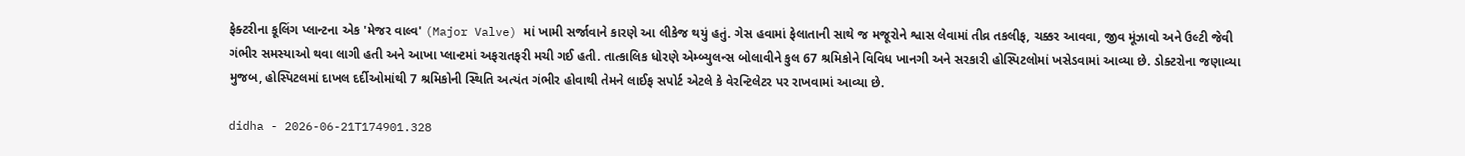ફેક્ટરીના કૂલિંગ પ્લાન્ટના એક 'મેજર વાલ્વ' (Major Valve) માં ખામી સર્જાવાને કારણે આ લીકેજ થયું હતું. ગેસ હવામાં ફેલાતાની સાથે જ મજૂરોને શ્વાસ લેવામાં તીવ્ર તકલીફ, ચક્કર આવવા, જીવ મૂંઝાવો અને ઉલ્ટી જેવી ગંભીર સમસ્યાઓ થવા લાગી હતી અને આખા પ્લાન્ટમાં અફરાતફરી મચી ગઈ હતી. તાત્કાલિક ધોરણે એમ્બ્યુલન્સ બોલાવીને કુલ 67 શ્રમિકોને વિવિધ ખાનગી અને સરકારી હોસ્પિટલોમાં ખસેડવામાં આવ્યા છે. ડોક્ટરોના જણાવ્યા મુજબ, હોસ્પિટલમાં દાખલ દર્દીઓમાંથી 7 શ્રમિકોની સ્થિતિ અત્યંત ગંભીર હોવાથી તેમને લાઈફ સપોર્ટ એટલે કે વેરન્ટિલેટર પર રાખવામાં આવ્યા છે.

didha - 2026-06-21T174901.328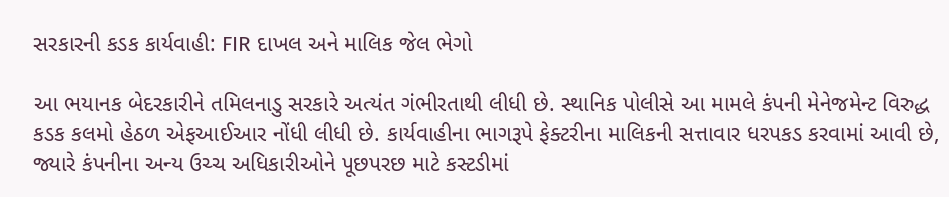સરકારની કડક કાર્યવાહી: FIR દાખલ અને માલિક જેલ ભેગો

આ ભયાનક બેદરકારીને તમિલનાડુ સરકારે અત્યંત ગંભીરતાથી લીધી છે. સ્થાનિક પોલીસે આ મામલે કંપની મેનેજમેન્ટ વિરુદ્ધ કડક કલમો હેઠળ એફઆઈઆર નોંધી લીધી છે. કાર્યવાહીના ભાગરૂપે ફેક્ટરીના માલિકની સત્તાવાર ધરપકડ કરવામાં આવી છે, જ્યારે કંપનીના અન્ય ઉચ્ચ અધિકારીઓને પૂછપરછ માટે કસ્ટડીમાં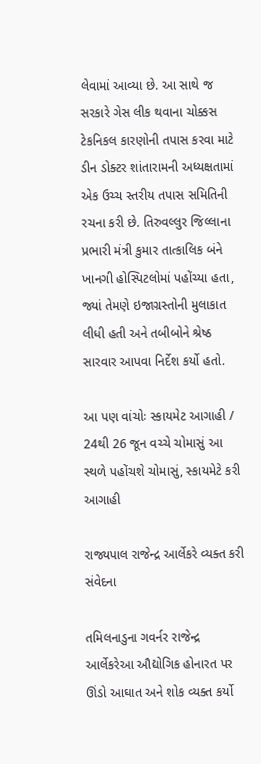લેવામાં આવ્યા છે. આ સાથે જ સરકારે ગેસ લીક થવાના ચોક્કસ ટેકનિકલ કારણોની તપાસ કરવા માટે ડીન ડોક્ટર શાંતારામની અધ્યક્ષતામાં એક ઉચ્ચ સ્તરીય તપાસ સમિતિની રચના કરી છે. તિરુવલ્લુર જિલ્લાના પ્રભારી મંત્રી કુમાર તાત્કાલિક બંને ખાનગી હોસ્પિટલોમાં પહોંચ્યા હતા, જ્યાં તેમણે ઇજાગ્રસ્તોની મુલાકાત લીધી હતી અને તબીબોને શ્રેષ્ઠ સારવાર આપવા નિર્દેશ કર્યો હતો.

આ પણ વાંચોઃ સ્કાયમેટ આગાહી / 24થી 26 જૂન વચ્ચે ચોમાસું આ સ્થળે પહોંચશે ચોમાસું, સ્કાયમેટે કરી આગાહી

રાજ્યપાલ રાજેન્દ્ર આર્લેકરે વ્યક્ત કરી સંવેદના

તમિલનાડુના ગવર્નર રાજેન્દ્ર આર્લેકરેઆ ઔદ્યોગિક હોનારત પર ઊંડો આઘાત અને શોક વ્યક્ત કર્યો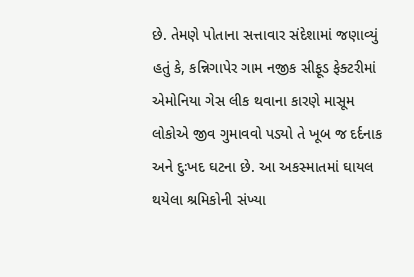છે. તેમણે પોતાના સત્તાવાર સંદેશામાં જણાવ્યું હતું કે, કન્નિગાપેર ગામ નજીક સીફૂડ ફેક્ટરીમાં એમોનિયા ગેસ લીક થવાના કારણે માસૂમ લોકોએ જીવ ગુમાવવો પડ્યો તે ખૂબ જ દર્દનાક અને દુઃખદ ઘટના છે. આ અકસ્માતમાં ઘાયલ થયેલા શ્રમિકોની સંખ્યા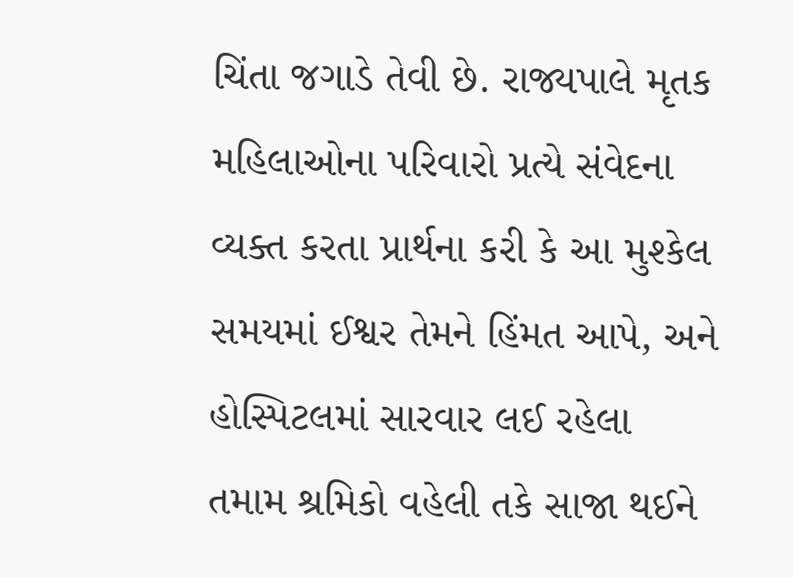ચિંતા જગાડે તેવી છે. રાજ્યપાલે મૃતક મહિલાઓના પરિવારો પ્રત્યે સંવેદના વ્યક્ત કરતા પ્રાર્થના કરી કે આ મુશ્કેલ સમયમાં ઈશ્વર તેમને હિંમત આપે, અને હોસ્પિટલમાં સારવાર લઈ રહેલા તમામ શ્રમિકો વહેલી તકે સાજા થઈને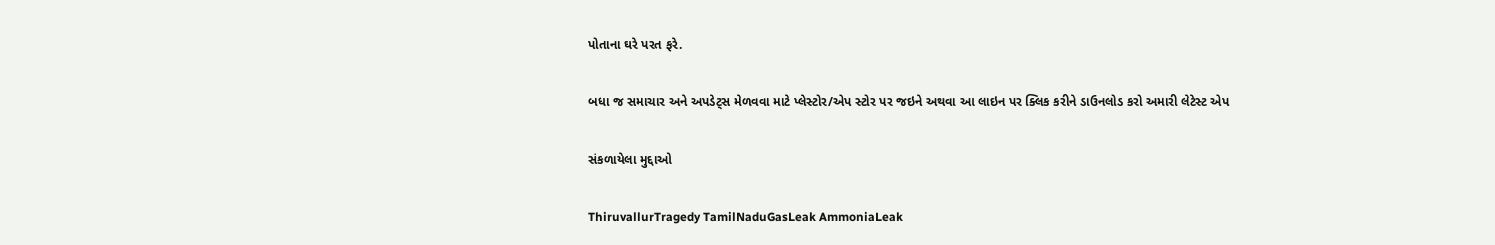પોતાના ઘરે પરત ફરે.

બધા જ સમાચાર અને અપડેટ્સ મેળવવા માટે પ્લેસ્ટોર/એપ સ્ટોર પર જઇને અથવા આ લાઇન પર ક્લિક કરીને ડાઉનલોડ કરો અમારી લેટેસ્ટ એપ

સંકળાયેલા મુદ્દાઓ

ThiruvallurTragedy TamilNaduGasLeak AmmoniaLeak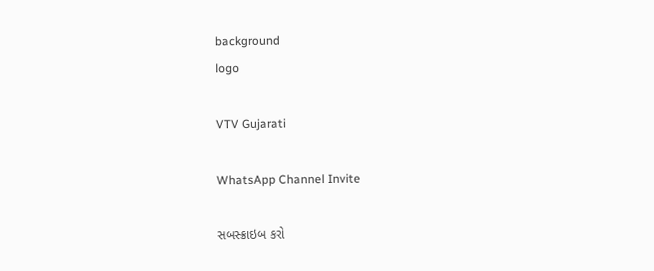background
logo

VTV Gujarati

WhatsApp Channel Invite

સબસ્ક્રાઇબ કરો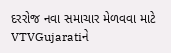દરરોજ નવા સમાચાર મેળવવા માટે VTVGujaratiને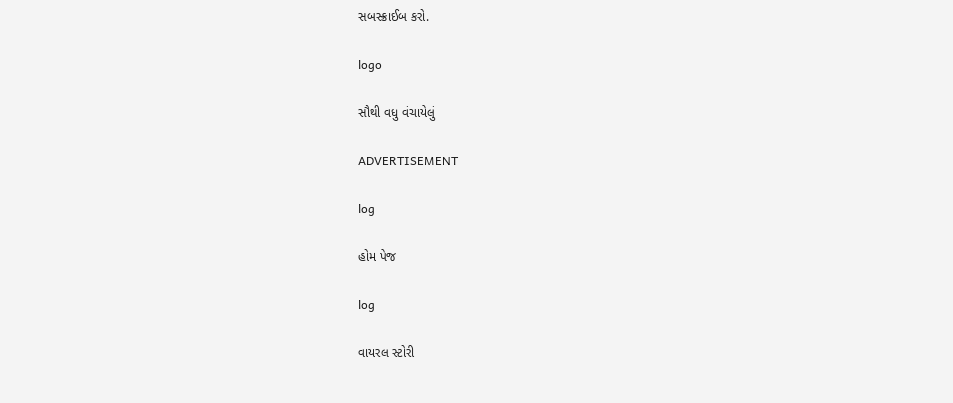સબસ્ક્રાઈબ કરો.

logo

સૌથી વધુ વંચાયેલું

ADVERTISEMENT

log

હોમ પેજ

log

વાયરલ સ્ટોરી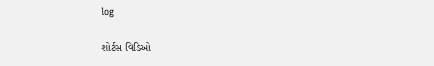log

શોર્ટસ વિડિઓ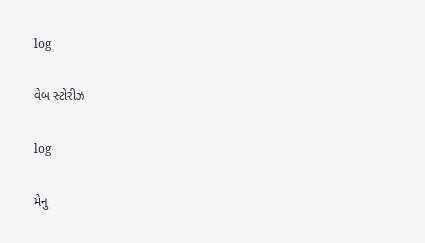log

વેબ સ્ટોરીઝ

log

મેનુ